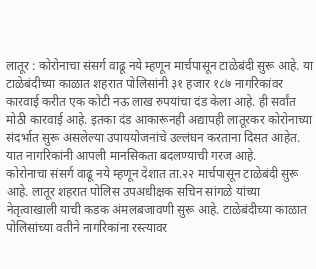लातूर : कोरोनाचा संसर्ग वाढू नये म्हणून मार्चपासून टाळेबंदी सुरू आहे. या टाळेबंदीच्या काळात शहरात पोलिसांनी ३१ हजार १८७ नागरिकांवर कारवाई करीत एक कोटी नऊ लाख रुपयांचा दंड केला आहे. ही सर्वांत मोठी कारवाई आहे. इतका दंड आकारूनही अद्यापही लातूरकर कोरोनाच्या संदर्भात सुरू असलेल्या उपाययोजनांचे उल्लंघन करताना दिसत आहेत. यात नागरिकांनी आपली मानसिकता बदलण्याची गरज आहे.
कोरोनाचा संसर्ग वाढू नये म्हणून देशात ता.२२ मार्चपासून टाळेबंदी सुरू आहे. लातूर शहरात पोलिस उपअधीक्षक सचिन सांगळे यांच्या नेतृत्वाखाली याची कडक अंमलबजावणी सुरू आहे. टाळेबंदीच्या काळात पोलिसांच्या वतीने नागरिकांना रस्त्यावर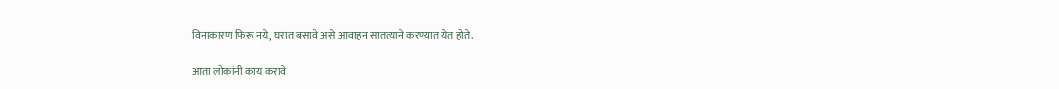विनाकारण फिरू नये, घरात बसावे असे आवाहन सातत्याने करण्यात येत होते.

आता लोकांनी काय करावे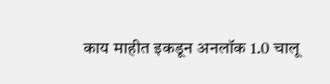काय माहीत इकडून अनलॉक 1.0 चालू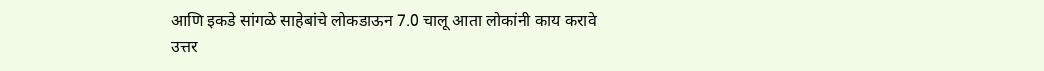आणि इकडे सांगळे साहेबांचे लोकडाऊन 7.0 चालू आता लोकांनी काय करावे
उत्तर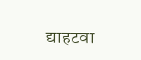द्याहटवा